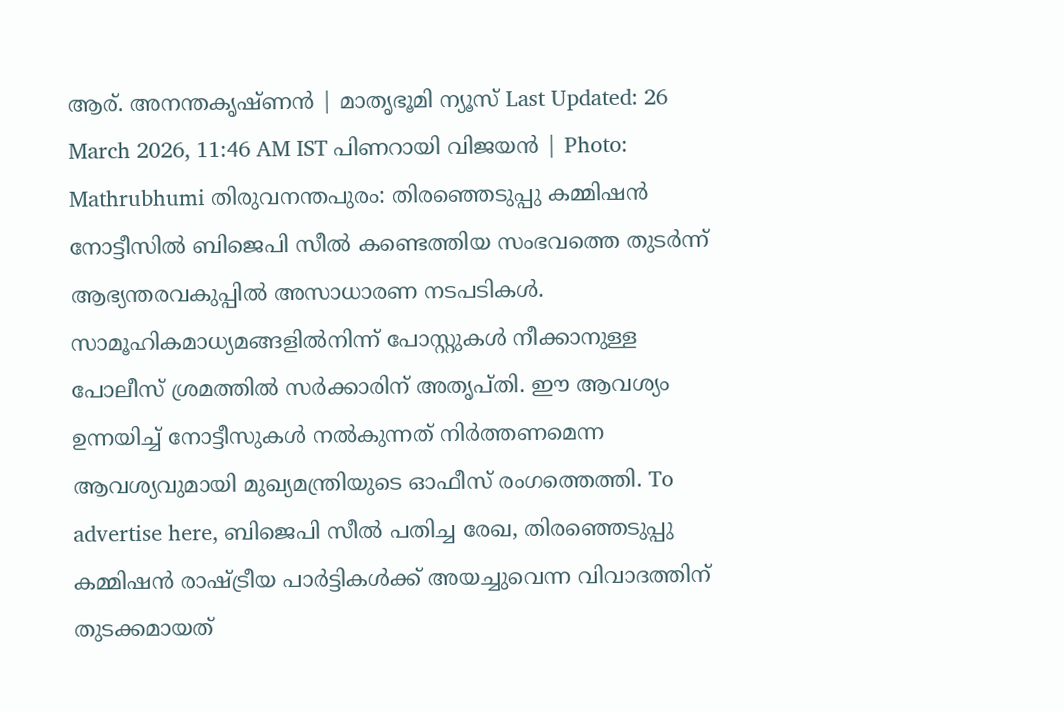ആര്. അനന്തകൃഷ്ണൻ | മാതൃഭൂമി ന്യൂസ് Last Updated: 26 March 2026, 11:46 AM IST പിണറായി വിജയൻ | Photo: Mathrubhumi തിരുവനന്തപുരം: തിരഞ്ഞെടുപ്പു കമ്മിഷൻ നോട്ടീസിൽ ബിജെപി സീൽ കണ്ടെത്തിയ സംഭവത്തെ തുടർന്ന് ആഭ്യന്തരവകുപ്പിൽ അസാധാരണ നടപടികൾ. സാമൂഹികമാധ്യമങ്ങളിൽനിന്ന് പോസ്റ്റുകൾ നീക്കാനുള്ള പോലീസ് ശ്രമത്തിൽ സർക്കാരിന് അതൃപ്തി. ഈ ആവശ്യം ഉന്നയിച്ച് നോട്ടീസുകൾ നൽകുന്നത് നിർത്തണമെന്ന ആവശ്യവുമായി മുഖ്യമന്ത്രിയുടെ ഓഫീസ് രംഗത്തെത്തി. To advertise here, ബിജെപി സീൽ പതിച്ച രേഖ, തിരഞ്ഞെടുപ്പു കമ്മിഷൻ രാഷ്ട്രീയ പാർട്ടികൾക്ക് അയച്ചുവെന്ന വിവാദത്തിന് തുടക്കമായത്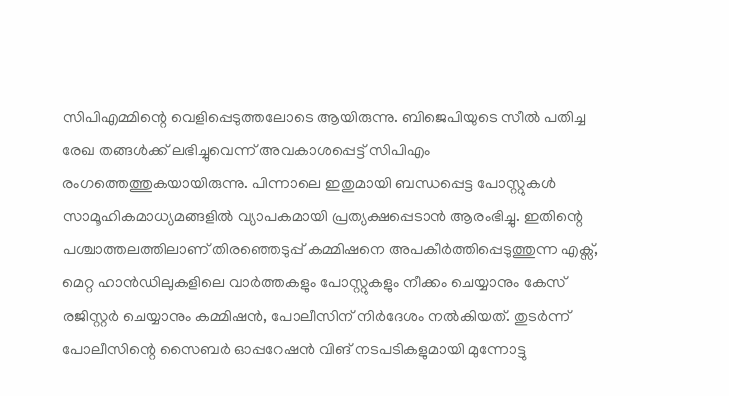സിപിഎമ്മിന്റെ വെളിപ്പെടുത്തലോടെ ആയിരുന്നു. ബിജെപിയുടെ സീൽ പതിച്ച രേഖ തങ്ങൾക്ക് ലഭിച്ചുവെന്ന് അവകാശപ്പെട്ട് സിപിഎം രംഗത്തെത്തുകയായിരുന്നു. പിന്നാലെ ഇതുമായി ബന്ധപ്പെട്ട പോസ്റ്റുകൾ സാമൂഹികമാധ്യമങ്ങളിൽ വ്യാപകമായി പ്രത്യക്ഷപ്പെടാൻ ആരംഭിച്ചു. ഇതിന്റെ പശ്ചാത്തലത്തിലാണ് തിരഞ്ഞെടുപ്പ് കമ്മിഷനെ അപകീർത്തിപ്പെടുത്തുന്ന എക്സ്, മെറ്റ ഹാൻഡിലുകളിലെ വാർത്തകളും പോസ്റ്റുകളും നീക്കം ചെയ്യാനും കേസ് രജിസ്റ്റർ ചെയ്യാനും കമ്മിഷൻ, പോലീസിന് നിർദേശം നൽകിയത്. തുടർന്ന് പോലീസിന്റെ സൈബർ ഓപ്പറേഷൻ വിങ് നടപടികളുമായി മുന്നോട്ടു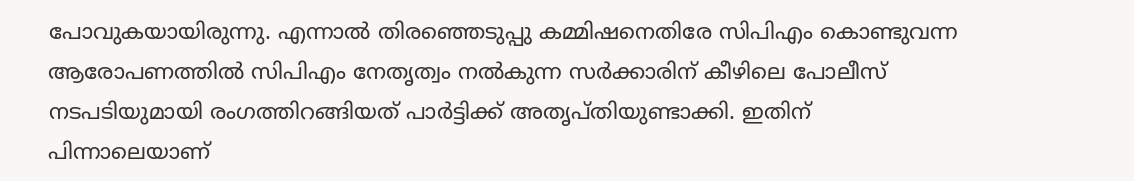പോവുകയായിരുന്നു. എന്നാൽ തിരഞ്ഞെടുപ്പു കമ്മിഷനെതിരേ സിപിഎം കൊണ്ടുവന്ന ആരോപണത്തിൽ സിപിഎം നേതൃത്വം നൽകുന്ന സർക്കാരിന് കീഴിലെ പോലീസ് നടപടിയുമായി രംഗത്തിറങ്ങിയത് പാർട്ടിക്ക് അതൃപ്തിയുണ്ടാക്കി. ഇതിന് പിന്നാലെയാണ്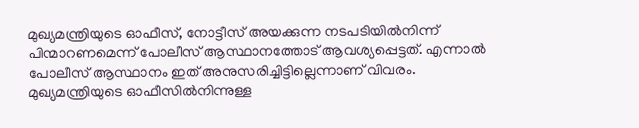മുഖ്യമന്ത്രിയുടെ ഓഫീസ്, നോട്ടീസ് അയക്കുന്ന നടപടിയിൽനിന്ന് പിന്മാറണമെന്ന് പോലീസ് ആസ്ഥാനത്തോട് ആവശ്യപ്പെട്ടത്. എന്നാൽ പോലീസ് ആസ്ഥാനം ഇത് അനുസരിച്ചിട്ടില്ലെന്നാണ് വിവരം. മുഖ്യമന്ത്രിയുടെ ഓഫീസിൽനിന്നുള്ള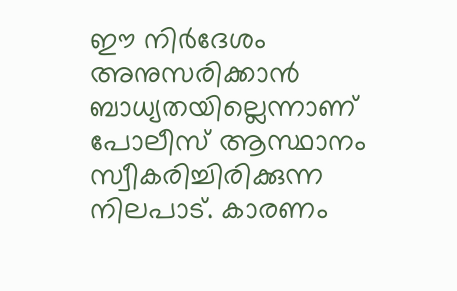ഈ നിർദേശം അനുസരിക്കാൻ ബാധ്യതയില്ലെന്നാണ് പോലീസ് ആസ്ഥാനം സ്വീകരിച്ചിരിക്കുന്ന നിലപാട്. കാരണം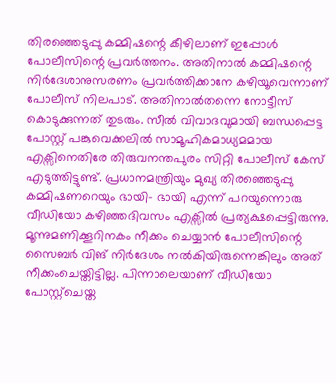തിരഞ്ഞെടുപ്പു കമ്മിഷന്റെ കീഴിലാണ് ഇപ്പോൾ പോലീസിന്റെ പ്രവർത്തനം. അതിനാൽ കമ്മിഷന്റെ നിർദേശാനുസരണം പ്രവർത്തിക്കാനേ കഴിയൂവെന്നാണ് പോലീസ് നിലപാട്. അതിനാൽതന്നെ നോട്ടീസ് കൊടുക്കുന്നത് തുടരും. സീൽ വിവാദവുമായി ബന്ധപ്പെട്ട പോസ്റ്റ് പങ്കുവെക്കലിൽ സാമൂഹികമാധ്യമമായ എക്സിനെതിരേ തിരുവനന്തപുരം സിറ്റി പോലീസ് കേസ് എടുത്തിട്ടുണ്ട്. പ്രധാനമന്ത്രിയും മുഖ്യ തിരഞ്ഞെടുപ്പു കമ്മിഷണറെയും ഭായി- ഭായി എന്ന് പറയുന്നൊരു വീഡിയോ കഴിഞ്ഞദിവസം എക്സിൽ പ്രത്യക്ഷപ്പെട്ടിരുന്നു. മൂന്നുമണിക്കൂറിനകം നീക്കം ചെയ്യാൻ പോലീസിന്റെ സൈബർ വിങ് നിർദേശം നൽകിയിരുന്നെങ്കിലും അത് നീക്കംചെയ്തിട്ടില്ല. പിന്നാലെയാണ് വീഡിയോ പോസ്റ്റ്ചെയ്ത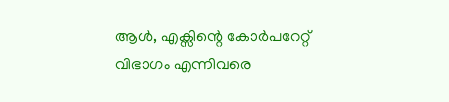ആൾ, എക്സിന്റെ കോർപറേറ്റ് വിഭാഗം എന്നിവരെ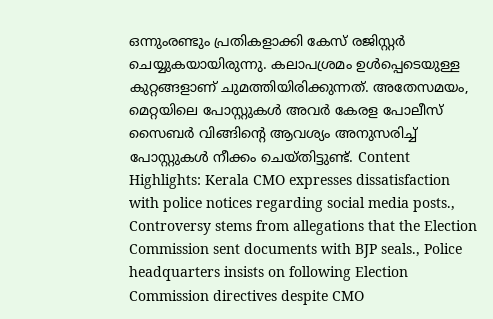ഒന്നുംരണ്ടും പ്രതികളാക്കി കേസ് രജിസ്റ്റർ ചെയ്യുകയായിരുന്നു. കലാപശ്രമം ഉൾപ്പെടെയുള്ള കുറ്റങ്ങളാണ് ചുമത്തിയിരിക്കുന്നത്. അതേസമയം, മെറ്റയിലെ പോസ്റ്റുകൾ അവർ കേരള പോലീസ് സൈബർ വിങ്ങിന്റെ ആവശ്യം അനുസരിച്ച് പോസ്റ്റുകൾ നീക്കം ചെയ്തിട്ടുണ്ട്. Content Highlights: Kerala CMO expresses dissatisfaction with police notices regarding social media posts., Controversy stems from allegations that the Election Commission sent documents with BJP seals., Police headquarters insists on following Election Commission directives despite CMO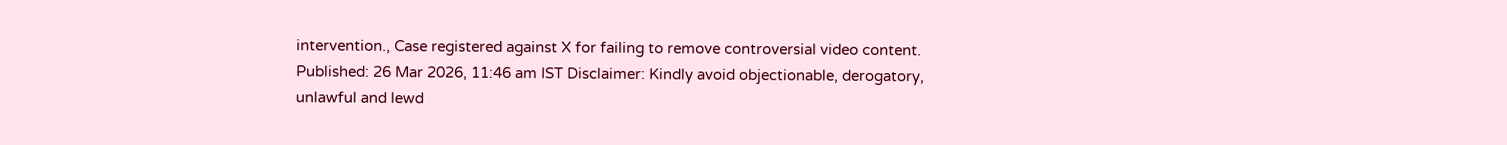intervention., Case registered against X for failing to remove controversial video content. Published: 26 Mar 2026, 11:46 am IST Disclaimer: Kindly avoid objectionable, derogatory, unlawful and lewd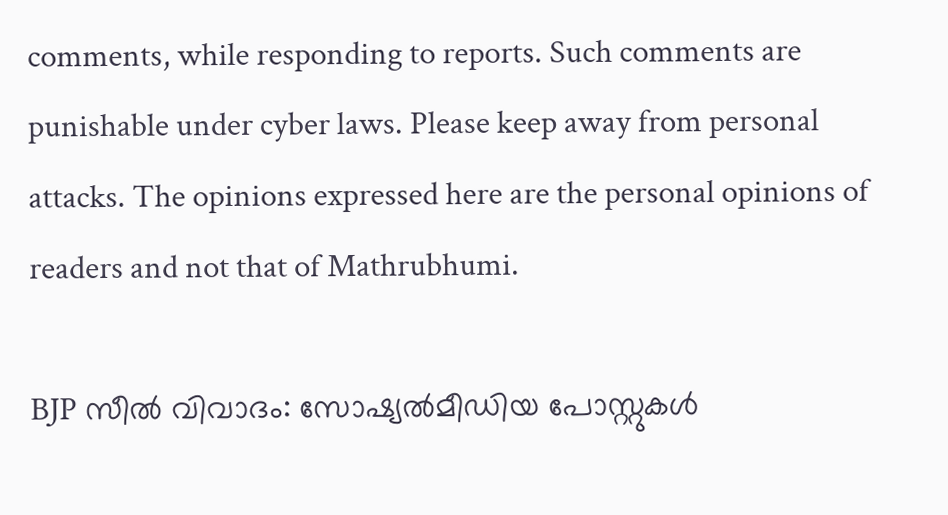comments, while responding to reports. Such comments are punishable under cyber laws. Please keep away from personal attacks. The opinions expressed here are the personal opinions of readers and not that of Mathrubhumi.

BJP സീൽ വിവാദം: സോഷ്യൽമീഡിയ പോസ്റ്റുകൾ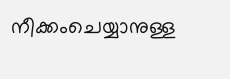നീക്കംചെയ്യാനുള്ള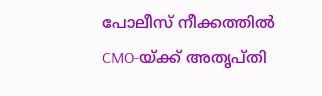പോലീസ് നീക്കത്തിൽ CMO-യ്ക്ക് അതൃപ്തി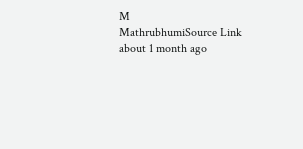M
MathrubhumiSource Link
about 1 month ago